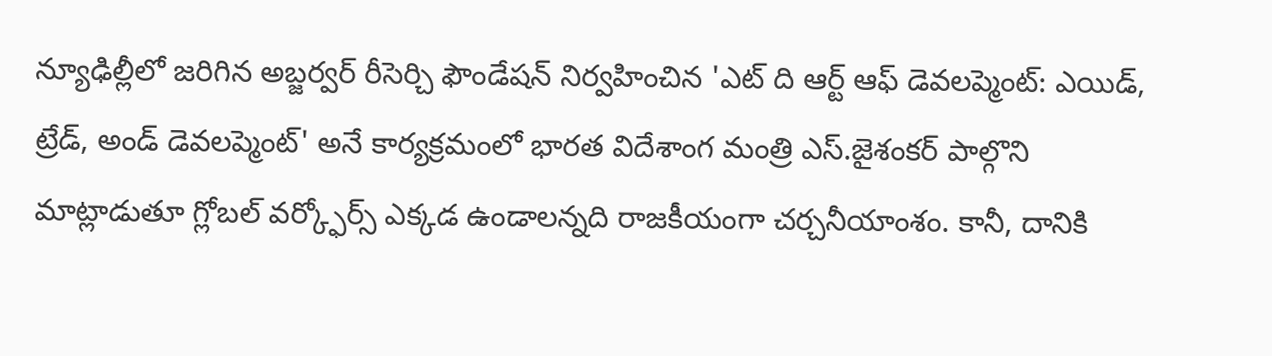న్యూఢిల్లీలో జరిగిన అబ్జర్వర్ రీసెర్చి ఫౌండేషన్ నిర్వహించిన 'ఎట్ ది ఆర్ట్ ఆఫ్ డెవలప్మెంట్: ఎయిడ్, ట్రేడ్, అండ్ డెవలప్మెంట్' అనే కార్యక్రమంలో భారత విదేశాంగ మంత్రి ఎస్.జైశంకర్ పాల్గొని మాట్లాడుతూ గ్లోబల్ వర్క్ఫోర్స్ ఎక్కడ ఉండాలన్నది రాజకీయంగా చర్చనీయాంశం. కానీ, దానికి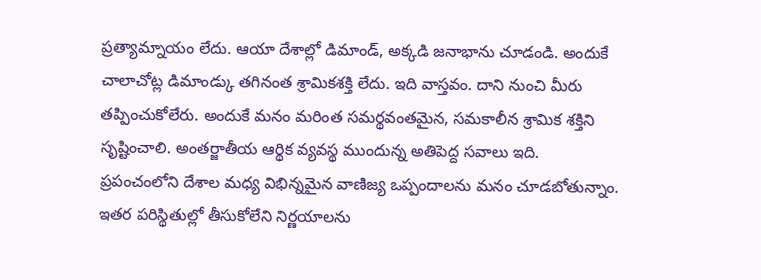ప్రత్యామ్నాయం లేదు. ఆయా దేశాల్లో డిమాండ్, అక్కడి జనాభాను చూడండి. అందుకే చాలాచోట్ల డిమాండ్కు తగినంత శ్రామికశక్తి లేదు. ఇది వాస్తవం. దాని నుంచి మీరు తప్పించుకోలేరు. అందుకే మనం మరింత సమర్థవంతమైన, సమకాలీన శ్రామిక శక్తిని సృష్టించాలి. అంతర్జాతీయ ఆర్థిక వ్యవస్థ ముందున్న అతిపెద్ద సవాలు ఇది. ప్రపంచంలోని దేశాల మధ్య విభిన్నమైన వాణిజ్య ఒప్పందాలను మనం చూడబోతున్నాం. ఇతర పరిస్థితుల్లో తీసుకోలేని నిర్ణయాలను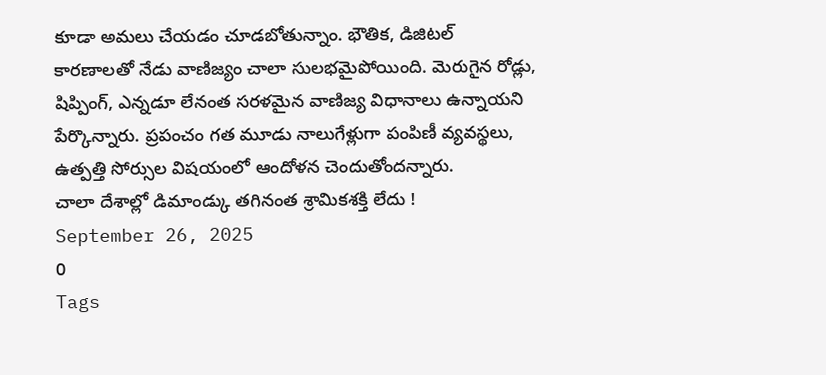కూడా అమలు చేయడం చూడబోతున్నాం. భౌతిక, డిజిటల్ కారణాలతో నేడు వాణిజ్యం చాలా సులభమైపోయింది. మెరుగైన రోడ్లు, షిప్పింగ్, ఎన్నడూ లేనంత సరళమైన వాణిజ్య విధానాలు ఉన్నాయని పేర్కొన్నారు. ప్రపంచం గత మూడు నాలుగేళ్లుగా పంపిణీ వ్యవస్థలు, ఉత్పత్తి సోర్సుల విషయంలో ఆందోళన చెందుతోందన్నారు.
చాలా దేశాల్లో డిమాండ్కు తగినంత శ్రామికశక్తి లేదు !
September 26, 2025
0
Tags